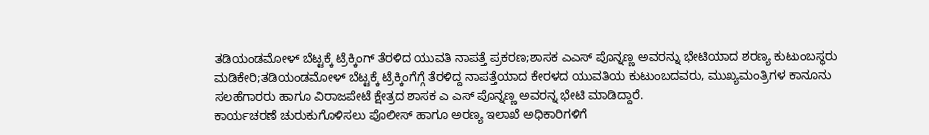ತಡಿಯಂಡಮೋಳ್ ಬೆಟ್ಟಕ್ಕೆ ಟ್ರೆಕ್ಕಿಂಗ್ ತೆರಳಿದ ಯುವತಿ ನಾಪತ್ತೆ ಪ್ರಕರಣ;ಶಾಸಕ ಎಎಸ್ ಪೊನ್ನಣ್ಣ ಅವರನ್ನು ಭೇಟಿಯಾದ ಶರಣ್ಯ ಕುಟುಂಬಸ್ಥರು
ಮಡಿಕೇರಿ;ತಡಿಯಂಡಮೋಳ್ ಬೆಟ್ಟಕ್ಕೆ ಟ್ರೆಕ್ಕಿಂಗೆಗ್ಗೆ ತೆರಳಿದ್ದ ನಾಪತ್ತೆಯಾದ ಕೇರಳದ ಯುವತಿಯ ಕುಟುಂಬದವರು, ಮುಖ್ಯಮಂತ್ರಿಗಳ ಕಾನೂನು ಸಲಹೆಗಾರರು ಹಾಗೂ ವಿರಾಜಪೇಟೆ ಕ್ಷೇತ್ರದ ಶಾಸಕ ಎ ಎಸ್ ಪೊನ್ನಣ್ಣ ಅವರನ್ನ ಭೇಟಿ ಮಾಡಿದ್ದಾರೆ.
ಕಾರ್ಯಚರಣೆ ಚುರುಕುಗೊಳಿಸಲು ಪೊಲೀಸ್ ಹಾಗೂ ಅರಣ್ಯ ಇಲಾಖೆ ಅಧಿಕಾರಿಗಳಿಗೆ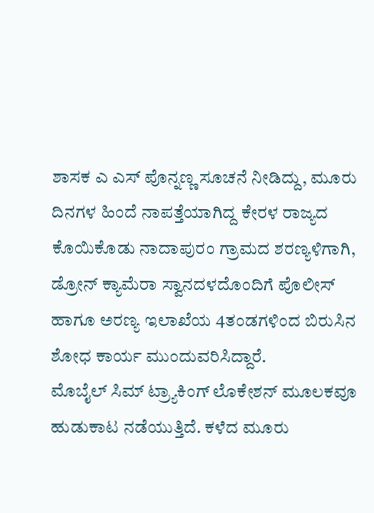ಶಾಸಕ ಎ ಎಸ್ ಪೊನ್ನಣ್ಣ ಸೂಚನೆ ನೀಡಿದ್ದು, ಮೂರು ದಿನಗಳ ಹಿಂದೆ ನಾಪತ್ತೆಯಾಗಿದ್ದ ಕೇರಳ ರಾಜ್ಯದ ಕೊಯಿಕೊಡು ನಾದಾಪುರಂ ಗ್ರಾಮದ ಶರಣ್ಯಳಿಗಾಗಿ, ಡ್ರೋನ್ ಕ್ಯಾಮೆರಾ ಸ್ವಾನದಳದೊಂದಿಗೆ ಪೊಲೀಸ್ ಹಾಗೂ ಅರಣ್ಯ ಇಲಾಖೆಯ 4ತಂಡಗಳಿಂದ ಬಿರುಸಿನ ಶೋಧ ಕಾರ್ಯ ಮುಂದುವರಿಸಿದ್ದಾರೆ.
ಮೊಬೈಲ್ ಸಿಮ್ ಟ್ರ್ಯಾಕಿಂಗ್ ಲೊಕೇಶನ್ ಮೂಲಕವೂ ಹುಡುಕಾಟ ನಡೆಯುತ್ತಿದೆ. ಕಳೆದ ಮೂರು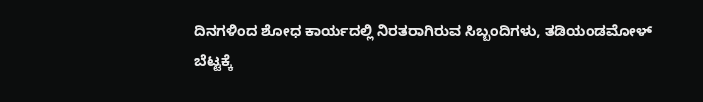ದಿನಗಳಿಂದ ಶೋಧ ಕಾರ್ಯದಲ್ಲಿ ನಿರತರಾಗಿರುವ ಸಿಬ್ಬಂದಿಗಳು, ತಡಿಯಂಡಮೋಳ್ ಬೆಟ್ಟಕ್ಕೆ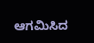ಆಗಮಿಸಿದ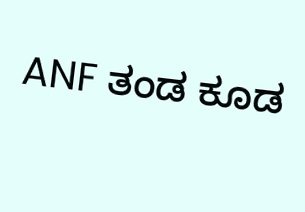ANF ತಂಡ ಕೂಡ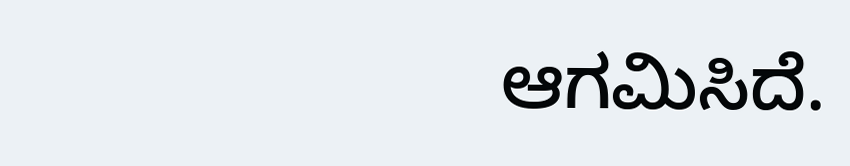ಆಗಮಿಸಿದೆ.